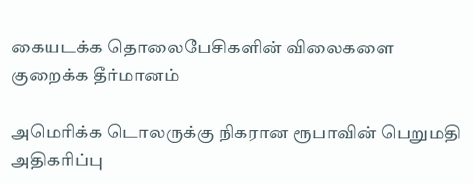கையடக்க தொலைபேசிகளின் விலைகளை குறைக்க தீர்மானம்

அமெரிக்க டொலருக்கு நிகரான ரூபாவின் பெறுமதி அதிகரிப்பு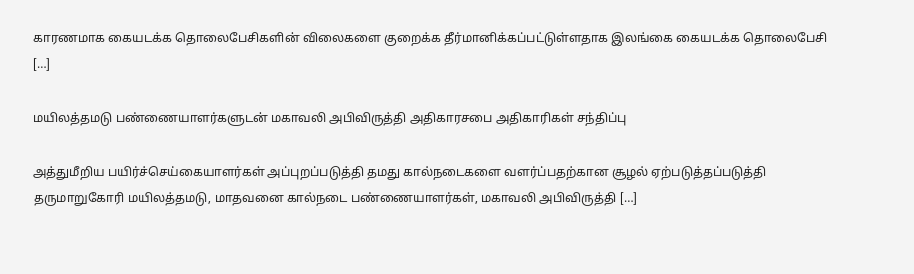காரணமாக கையடக்க தொலைபேசிகளின் விலைகளை குறைக்க தீர்மானிக்கப்பட்டுள்ளதாக இலங்கை கையடக்க தொலைபேசி […]

மயிலத்தமடு பண்ணையாளர்களுடன் மகாவலி அபிவிருத்தி அதிகாரசபை அதிகாரிகள் சந்திப்பு

அத்துமீறிய பயிர்ச்செய்கையாளர்கள் அப்புறப்படுத்தி தமது கால்நடைகளை வளர்ப்பதற்கான சூழல் ஏற்படுத்தப்படுத்தி தருமாறுகோரி மயிலத்தமடு, மாதவனை கால்நடை பண்ணையாளர்கள், மகாவலி அபிவிருத்தி […]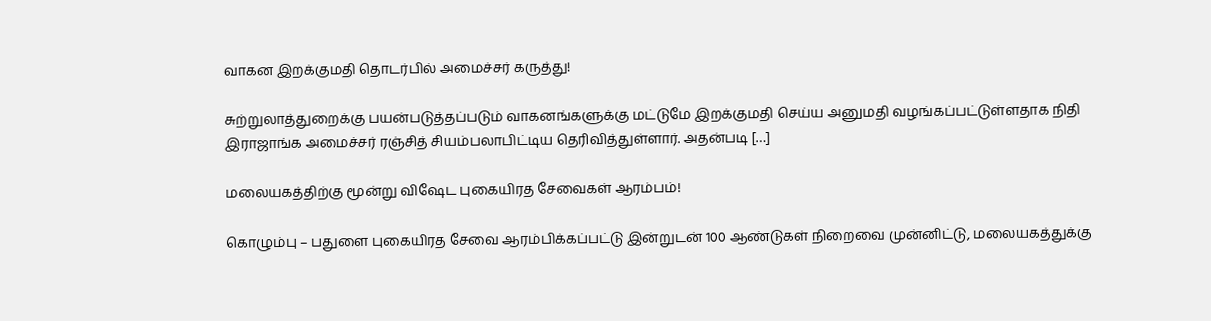வாகன இறக்குமதி தொடர்பில் அமைச்சர் கருத்து!

சுற்றுலாத்துறைக்கு பயன்படுத்தப்படும் வாகனங்களுக்கு மட்டுமே இறக்குமதி செய்ய அனுமதி வழங்கப்பட்டுள்ளதாக நிதி இராஜாங்க அமைச்சர் ரஞ்சித் சியம்பலாபிட்டிய தெரிவித்துள்ளார். அதன்படி […]

மலையகத்திற்கு மூன்று விஷேட புகையிரத சேவைகள் ஆரம்பம்!

கொழும்பு – பதுளை புகையிரத சேவை ஆரம்பிக்கப்பட்டு இன்றுடன் 100 ஆண்டுகள் நிறைவை முன்னிட்டு, மலையகத்துக்கு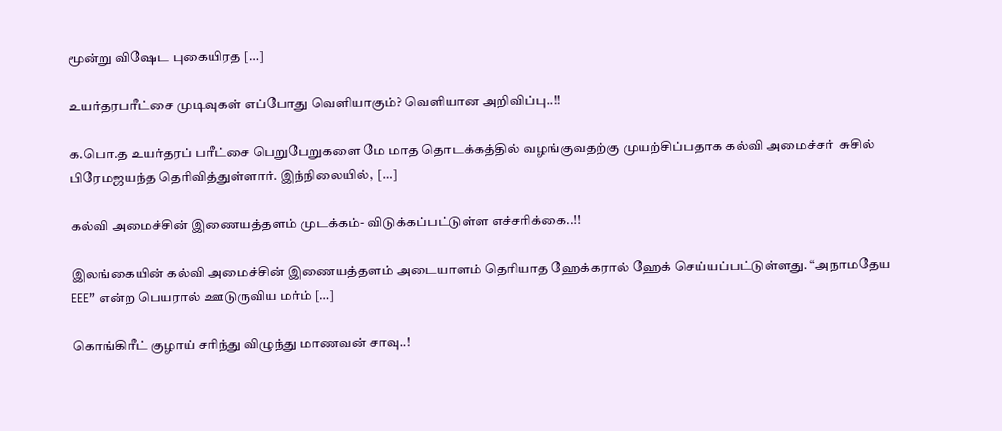மூன்று விஷேட புகையிரத […]

உயர்தரபரீட்சை முடிவுகள் எப்போது வெளியாகும்? வெளியான அறிவிப்பு..!!

க.பொ.த உயர்தரப் பரீட்சை பெறுபேறுகளை மே மாத தொடக்கத்தில் வழங்குவதற்கு முயற்சிப்பதாக கல்வி அமைச்சர்  சுசில் பிரேமஜயந்த தெரிவித்துள்ளார். இந்நிலையில்,  […]

கல்வி அமைச்சின் இணையத்தளம் முடக்கம்- விடுக்கப்பட்டுள்ள எச்சரிக்கை..!!

இலங்கையின் கல்வி அமைச்சின் இணையத்தளம் அடையாளம் தெரியாத ஹேக்கரால் ஹேக் செய்யப்பட்டுள்ளது. “அநாமதேய EEE” என்ற பெயரால் ஊடுருவிய மர்ம் […]

கொங்கிரீட் குழாய் சரிந்து விழுந்து மாணவன் சாவு..!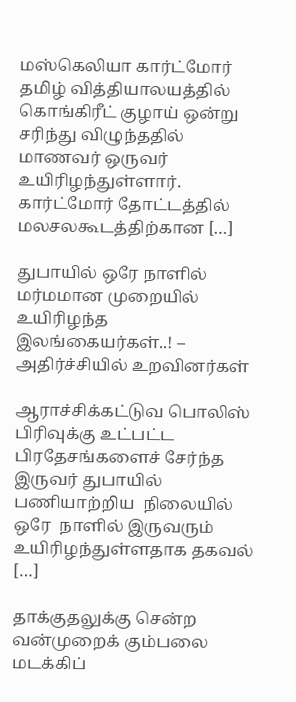மஸ்கெலியா கார்ட்மோர் தமிழ் வித்தியாலயத்தில் கொங்கிரீட் குழாய் ஒன்று சரிந்து விழுந்ததில் மாணவர் ஒருவர் உயிரிழந்துள்ளார். கார்ட்மோர் தோட்டத்தில் மலசலகூடத்திற்கான […]

துபாயில் ஒரே நாளில் மர்மமான முறையில் உயிரிழந்த இலங்கையர்கள்..! – அதிர்ச்சியில் உறவினர்கள்

ஆராச்சிக்கட்டுவ பொலிஸ் பிரிவுக்கு உட்பட்ட பிரதேசங்களைச் சேர்ந்த இருவர் துபாயில் பணியாற்றிய  நிலையில்  ஒரே  நாளில் இருவரும்  உயிரிழந்துள்ளதாக தகவல் […]

தாக்குதலுக்கு சென்ற வன்முறைக் கும்பலை மடக்கிப்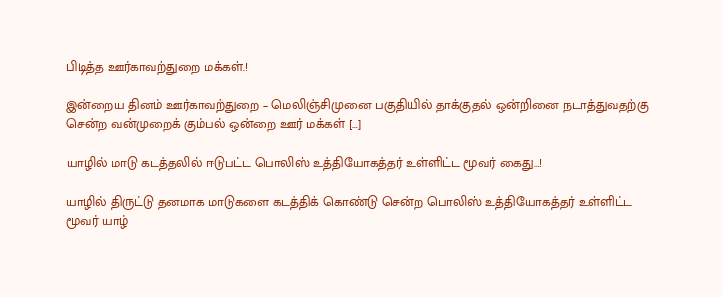பிடித்த ஊர்காவற்துறை மக்கள்.!

இன்றைய தினம் ஊர்காவற்துறை – மெலிஞ்சிமுனை பகுதியில் தாக்குதல் ஒன்றினை நடாத்துவதற்கு சென்ற வன்முறைக் கும்பல் ஒன்றை ஊர் மக்கள் […]

யாழில் மாடு கடத்தலில் ஈடுபட்ட பொலிஸ் உத்தியோகத்தர் உள்ளிட்ட மூவர் கைது…!

யாழில் திருட்டு தனமாக மாடுகளை கடத்திக் கொண்டு சென்ற பொலிஸ் உத்தியோகத்தர் உள்ளிட்ட மூவர் யாழ்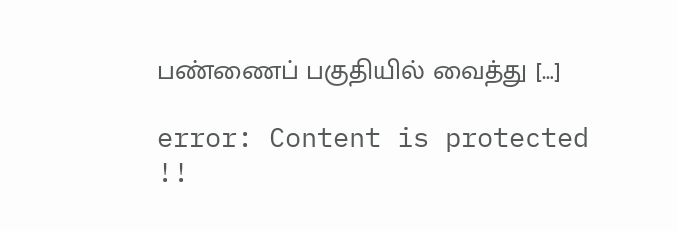பண்ணைப் பகுதியில் வைத்து […]

error: Content is protected !!